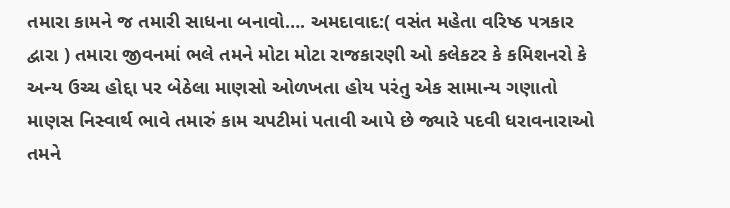તમારા કામને જ તમારી સાધના બનાવો…. અમદાવાદ:( વસંત મહેતા વરિષ્ઠ પત્રકાર દ્વારા ) તમારા જીવનમાં ભલે તમને મોટા મોટા રાજકારણી ઓ કલેકટર કે કમિશનરો કે અન્ય ઉચ્ચ હોદ્દા પર બેઠેલા માણસો ઓળખતા હોય પરંતુ એક સામાન્ય ગણાતો માણસ નિસ્વાર્થ ભાવે તમારું કામ ચપટીમાં પતાવી આપે છે જ્યારે પદવી ધરાવનારાઓ તમને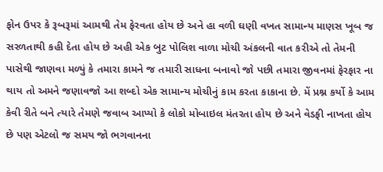ફોન ઉપર કે રૂબરૂમાં આમથી તેમ ફેરવતા હોય છે અને હા વળી ઘણી વખત સામાન્ય માણસ ખૂબ જ સરળતાથી કહી દેતા હોય છે અહી એક બુટ પોલિશ વાળા મોચી અંકલની વાત કરીએ તો તેમની પાસેથી જાણવા મળ્યું કે તમારા કામને જ તમારી સાધના બનાવો જો પછી તમારા જીવનમાં ફેરફાર ના થાય તો અમને જણાવજો આ શબ્દો એક સામાન્ય મોચીનું કામ કરતા કાકાના છે. મેં પ્રશ્ન કર્યો કે આમ કેવી રીતે બને ત્યારે તેમણે જવાબ આપ્યો કે લોકો મોબાઇલ મંતરતા હોય છે અને વેડફી નાખતા હોય છે પણ એટલો જ સમય જો ભગવાનના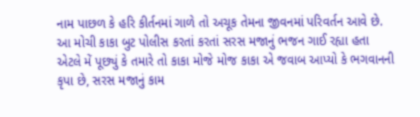નામ પાછળ કે હરિ કીર્તનમાં ગાળે તો અચૂક તેમના જીવનમાં પરિવર્તન આવે છે. આ મોચી કાકા બુટ પોલીસ કરતાં કરતાં સરસ મજાનું ભજન ગાઈ રહ્યા હતા એટલે મેં પૂછ્યું કે તમારે તો કાકા મોજે મોજ કાકા એ જવાબ આપ્યો કે ભગવાનની કૃપા છે, સરસ મજાનું કામ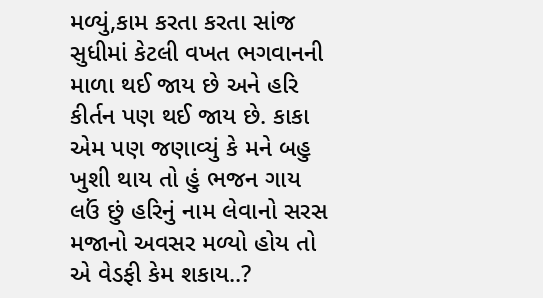મળ્યું,કામ કરતા કરતા સાંજ સુધીમાં કેટલી વખત ભગવાનની માળા થઈ જાય છે અને હરિ કીર્તન પણ થઈ જાય છે. કાકા એમ પણ જણાવ્યું કે મને બહુ ખુશી થાય તો હું ભજન ગાય લઉં છું હરિનું નામ લેવાનો સરસ મજાનો અવસર મળ્યો હોય તો એ વેડફી કેમ શકાય..?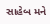સાહેબ મને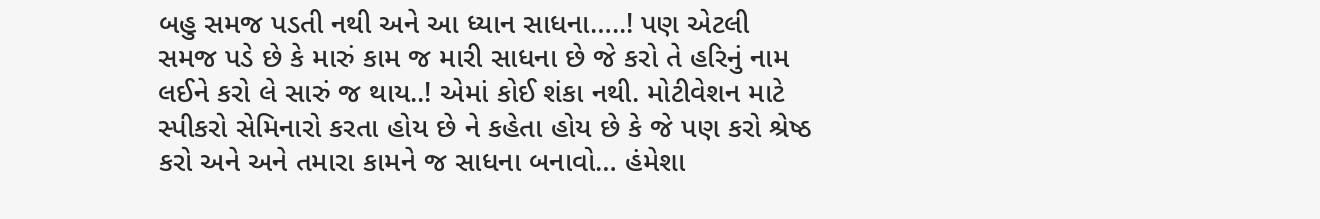બહુ સમજ પડતી નથી અને આ ધ્યાન સાધના…..! પણ એટલી સમજ પડે છે કે મારું કામ જ મારી સાધના છે જે કરો તે હરિનું નામ લઈને કરો લે સારું જ થાય..! એમાં કોઈ શંકા નથી. મોટીવેશન માટે સ્પીકરો સેમિનારો કરતા હોય છે ને કહેતા હોય છે કે જે પણ કરો શ્રેષ્ઠ કરો અને અને તમારા કામને જ સાધના બનાવો… હંમેશા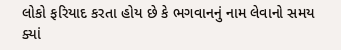લોકો ફરિયાદ કરતા હોય છે કે ભગવાનનું નામ લેવાનો સમય ક્યાં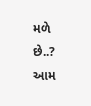મળે છે..? આમ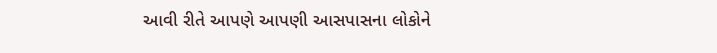આવી રીતે આપણે આપણી આસપાસના લોકોને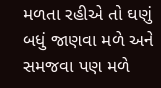મળતા રહીએ તો ઘણું બધું જાણવા મળે અને સમજવા પણ મળે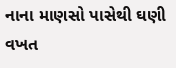નાના માણસો પાસેથી ઘણી વખત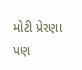મોટી પ્રેરણા પણ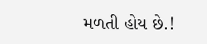મળતી હોય છે.!